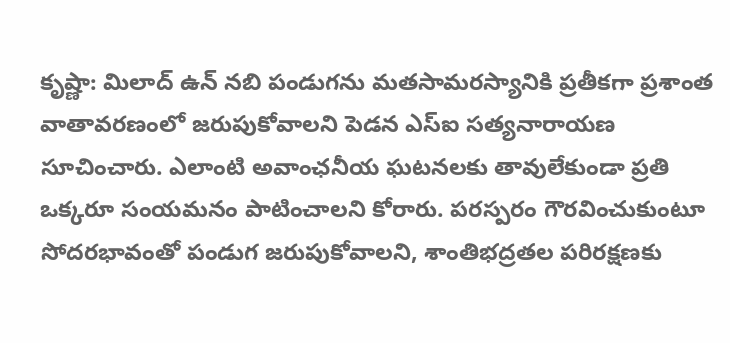కృష్ణా: మిలాద్ ఉన్ నబి పండుగను మతసామరస్యానికి ప్రతీకగా ప్రశాంత వాతావరణంలో జరుపుకోవాలని పెడన ఎస్ఐ సత్యనారాయణ సూచించారు. ఎలాంటి అవాంఛనీయ ఘటనలకు తావులేకుండా ప్రతి ఒక్కరూ సంయమనం పాటించాలని కోరారు. పరస్పరం గౌరవించుకుంటూ సోదరభావంతో పండుగ జరుపుకోవాలని, శాంతిభద్రతల పరిరక్షణకు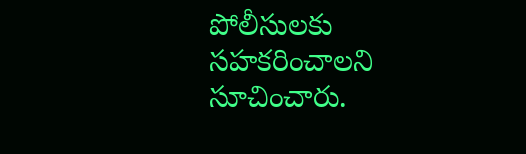పోలీసులకు సహకరించాలని సూచించారు.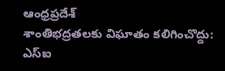ఆంధ్రప్రదేశ్
శాంతిభద్రతలకు విఘాతం కలిగించొద్దు: ఎస్ఐ